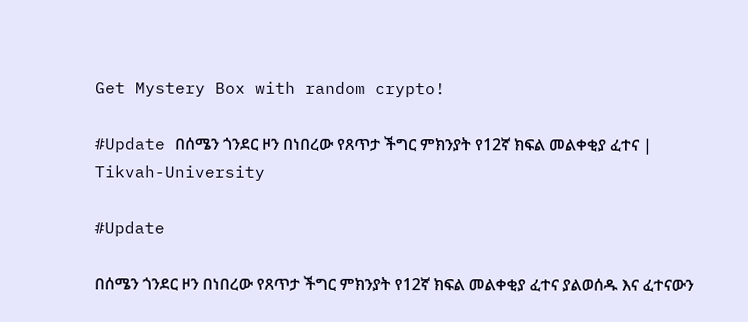Get Mystery Box with random crypto!

#Update በሰሜን ጎንደር ዞን በነበረው የጸጥታ ችግር ምክንያት የ12ኛ ክፍል መልቀቂያ ፈተና | Tikvah-University

#Update

በሰሜን ጎንደር ዞን በነበረው የጸጥታ ችግር ምክንያት የ12ኛ ክፍል መልቀቂያ ፈተና ያልወሰዱ እና ፈተናውን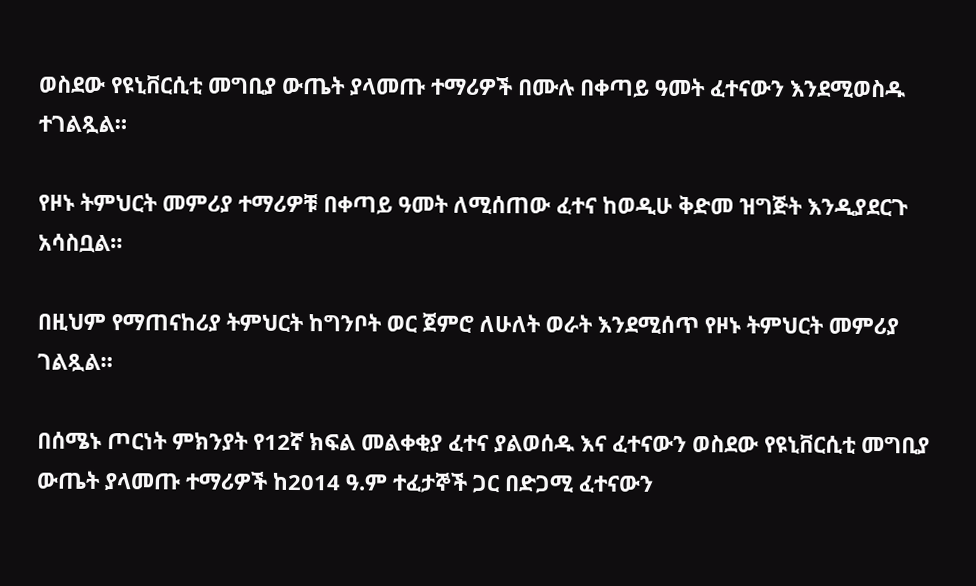ወስደው የዩኒቨርሲቲ መግቢያ ውጤት ያላመጡ ተማሪዎች በሙሉ በቀጣይ ዓመት ፈተናውን እንደሚወስዱ ተገልጿል።

የዞኑ ትምህርት መምሪያ ተማሪዎቹ በቀጣይ ዓመት ለሚሰጠው ፈተና ከወዲሁ ቅድመ ዝግጅት እንዲያደርጉ አሳስቧል።

በዚህም የማጠናከሪያ ትምህርት ከግንቦት ወር ጀምሮ ለሁለት ወራት እንደሚሰጥ የዞኑ ትምህርት መምሪያ ገልጿል።

በሰሜኑ ጦርነት ምክንያት የ12ኛ ክፍል መልቀቂያ ፈተና ያልወሰዱ እና ፈተናውን ወስደው የዩኒቨርሲቲ መግቢያ ውጤት ያላመጡ ተማሪዎች ከ2014 ዓ.ም ተፈታኞች ጋር በድጋሚ ፈተናውን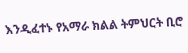እንዲፈተኑ የአማራ ክልል ትምህርት ቢሮ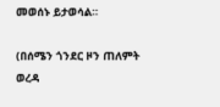መወሰኑ ይታወሳል።

(በሰሜን ጎንደር ዞን ጠለምት ወረዳ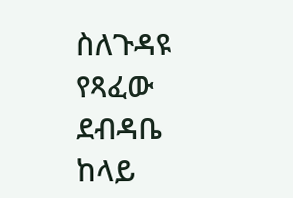ስለጉዳዩ የጻፈው ደብዳቤ ከላይ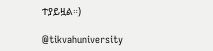ተያይዟል።)

@tikvahuniversity